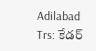Adilabad Trs: కేడర్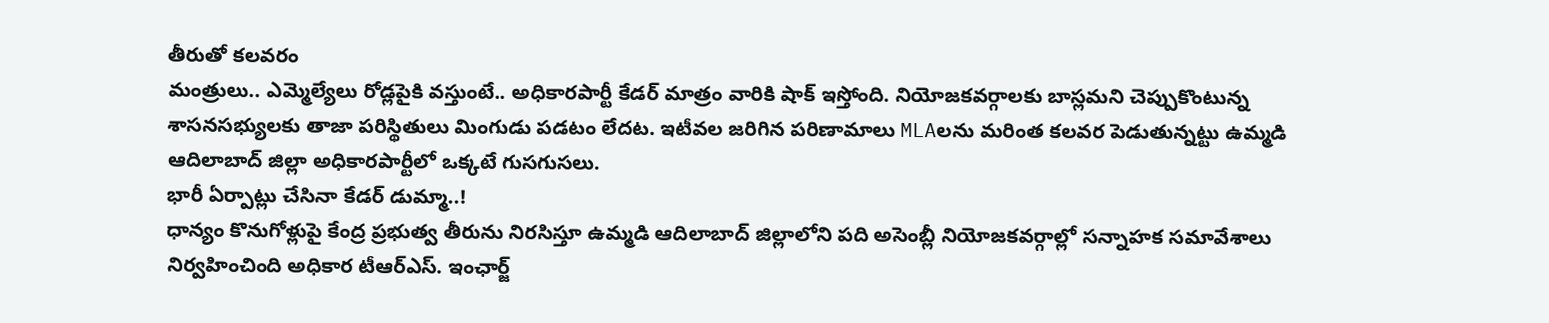తీరుతో కలవరం
మంత్రులు.. ఎమ్మెల్యేలు రోడ్లపైకి వస్తుంటే.. అధికారపార్టీ కేడర్ మాత్రం వారికి షాక్ ఇస్తోంది. నియోజకవర్గాలకు బాస్లమని చెప్పుకొంటున్న శాసనసభ్యులకు తాజా పరిస్థితులు మింగుడు పడటం లేదట. ఇటీవల జరిగిన పరిణామాలు MLAలను మరింత కలవర పెడుతున్నట్టు ఉమ్మడి ఆదిలాబాద్ జిల్లా అధికారపార్టీలో ఒక్కటే గుసగుసలు.
భారీ ఏర్పాట్లు చేసినా కేడర్ డుమ్మా..!
ధాన్యం కొనుగోళ్లుపై కేంద్ర ప్రభుత్వ తీరును నిరసిస్తూ ఉమ్మడి ఆదిలాబాద్ జిల్లాలోని పది అసెంబ్లీ నియోజకవర్గాల్లో సన్నాహక సమావేశాలు నిర్వహించింది అధికార టీఆర్ఎస్. ఇంఛార్జ్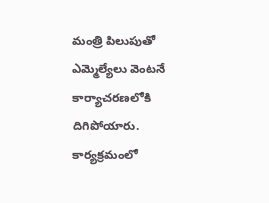మంత్రి పిలుపుతో ఎమ్మెల్యేలు వెంటనే కార్యాచరణలోకి దిగిపోయారు. కార్యక్రమంలో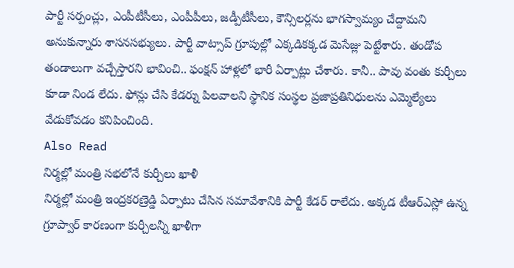పార్టీ సర్పంచ్లు, ఎంపీటీసీలు, ఎంపీపీలు, జడ్పీటీసీలు, కౌన్సిలర్లను భాగస్వామ్యం చేద్దామని అనుకున్నారు శాసనసభ్యులు. పార్టీ వాట్సాప్ గ్రూపుల్లో ఎక్కడికక్కడ మెసేజ్లు పెట్టేశారు. తండోప తండాలుగా వచ్చేస్తారని భావించి.. ఫంక్షన్ హాళ్లలో భారీ ఏర్పాట్లు చేశారు. కానీ.. పావు వంతు కుర్చీలు కూడా నిండ లేదు. ఫోన్లు చేసి కేడర్ను పిలవాలని స్థానిక సంస్థల ప్రజాప్రతినిధులను ఎమ్మెల్యేలు వేడుకోవడం కనిపించింది.
Also Read
నిర్మల్లో మంత్రి సభలోనే కుర్చీలు ఖాళీ
నిర్మల్లో మంత్రి ఇంద్రకరణ్రెడ్డి ఏర్పాటు చేసిన సమావేశానికి పార్టీ కేడర్ రాలేదు. అక్కడ టీఆర్ఎస్లో ఉన్న గ్రూప్వార్ కారణంగా కుర్చీలన్నీ ఖాళీగా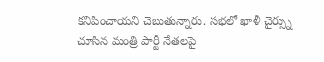కనిపించాయని చెబుతున్నారు. సభలో ఖాళీ చైర్స్ను చూసిన మంత్రి పార్టీ నేతలపై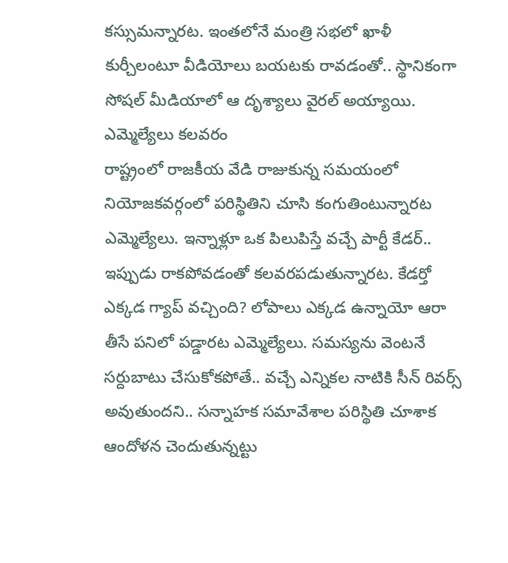కస్సుమన్నారట. ఇంతలోనే మంత్రి సభలో ఖాళీ కుర్చీలంటూ వీడియోలు బయటకు రావడంతో.. స్థానికంగా సోషల్ మీడియాలో ఆ దృశ్యాలు వైరల్ అయ్యాయి.
ఎమ్మెల్యేలు కలవరం
రాష్ట్రంలో రాజకీయ వేడి రాజుకున్న సమయంలో నియోజకవర్గంలో పరిస్థితిని చూసి కంగుతింటున్నారట ఎమ్మెల్యేలు. ఇన్నాళ్లూ ఒక పిలుపిస్తే వచ్చే పార్టీ కేడర్.. ఇప్పుడు రాకపోవడంతో కలవరపడుతున్నారట. కేడర్తో ఎక్కడ గ్యాప్ వచ్చింది? లోపాలు ఎక్కడ ఉన్నాయో ఆరా తీసే పనిలో పడ్డారట ఎమ్మెల్యేలు. సమస్యను వెంటనే సర్దుబాటు చేసుకోకపోతే.. వచ్చే ఎన్నికల నాటికి సీన్ రివర్స్ అవుతుందని.. సన్నాహక సమావేశాల పరిస్థితి చూశాక ఆందోళన చెందుతున్నట్టు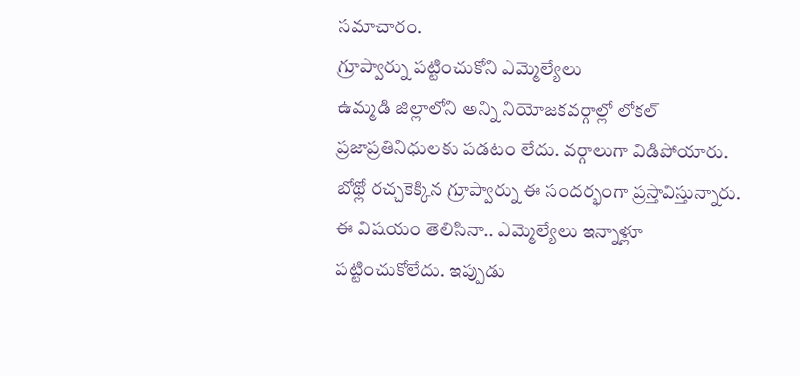సమాచారం.
గ్రూప్వార్ను పట్టించుకోని ఎమ్మెల్యేలు
ఉమ్మడి జిల్లాలోని అన్ని నియోజకవర్గాల్లో లోకల్ ప్రజాప్రతినిధులకు పడటం లేదు. వర్గాలుగా విడిపోయారు. బోథ్లో రచ్చకెక్కిన గ్రూప్వార్ను ఈ సందర్భంగా ప్రస్తావిస్తున్నారు. ఈ విషయం తెలిసినా.. ఎమ్మెల్యేలు ఇన్నాళ్లూ పట్టించుకోలేదు. ఇప్పుడు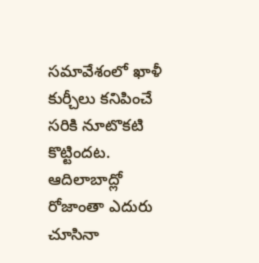సమావేశంలో ఖాళీ కుర్చీలు కనిపించే సరికి నూటొకటి కొట్టిందట. ఆదిలాబాద్లో రోజాంతా ఎదురు చూసినా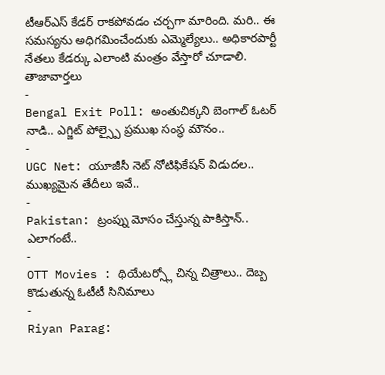టీఆర్ఎస్ కేడర్ రాకపోవడం చర్చగా మారింది. మరి.. ఈ సమస్యను అధిగమించేందుకు ఎమ్మెల్యేలు.. అధికారపార్టీ నేతలు కేడర్కు ఎలాంటి మంత్రం వేస్తారో చూడాలి.
తాజావార్తలు
-
Bengal Exit Poll: అంతుచిక్కని బెంగాల్ ఓటర్ నాడి.. ఎగ్జిట్ పోల్స్పై ప్రముఖ సంస్థ మౌనం..
-
UGC Net: యూజీసీ నెట్ నోటిఫికేషన్ విడుదల.. ముఖ్యమైన తేదీలు ఇవే..
-
Pakistan: ట్రంప్ను మోసం చేస్తున్న పాకిస్తాన్.. ఎలాగంటే..
-
OTT Movies : థియేటర్స్లో చిన్న చిత్రాలు.. దెబ్బ కొడుతున్న ఓటీటీ సినిమాలు
-
Riyan Parag: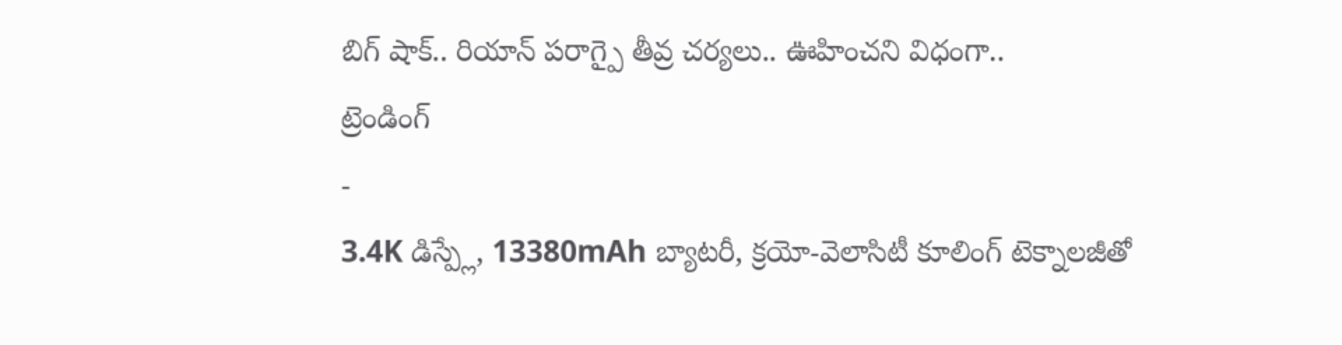బిగ్ షాక్.. రియాన్ పరాగ్పై తీవ్ర చర్యలు.. ఊహించని విధంగా..
ట్రెండింగ్
-
3.4K డిస్ప్లే, 13380mAh బ్యాటరీ, క్రయో-వెలాసిటీ కూలింగ్ టెక్నాలజీతో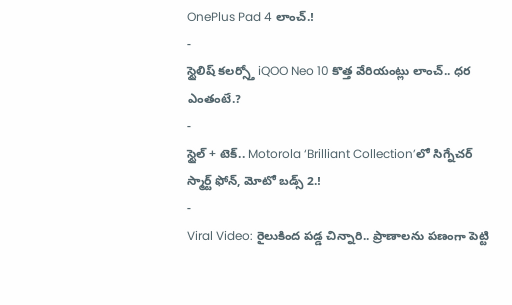OnePlus Pad 4 లాంచ్.!
-
స్టైలిష్ కలర్స్తో iQOO Neo 10 కొత్త వేరియంట్లు లాంచ్.. ధర ఎంతంటే.?
-
స్టైల్ + టెక్.. Motorola ‘Brilliant Collection’లో సిగ్నేచర్ స్మార్ట్ ఫోన్, మోటో బడ్స్ 2.!
-
Viral Video: రైలుకింద పడ్డ చిన్నారి.. ప్రాణాలను పణంగా పెట్టి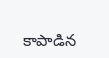కాపాడిన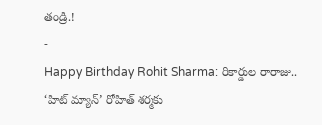తండ్రి.!
-
Happy Birthday Rohit Sharma: రికార్డుల రారాజు.. ‘హిట్ మ్యాన్’ రోహిత్ శర్మకు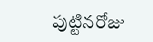పుట్టినరోజు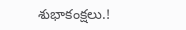శుభాకంక్షలు.!